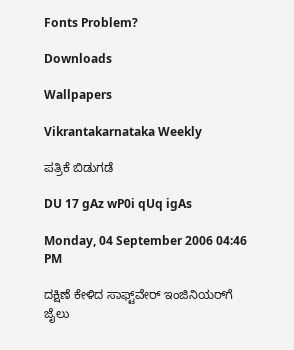Fonts Problem?

Downloads

Wallpapers

Vikrantakarnataka Weekly

ಪತ್ರಿಕೆ ಬಿಡುಗಡೆ

DU 17 gAz wP0i qUq igAs

Monday, 04 September 2006 04:46 PM

ದಕ್ಷಿಣೆ ಕೇಳಿದ ಸಾಫ್ಟ್‌ವೇರ್ ಇಂಜಿನಿಯರ್‌ಗೆ ಜೈಲು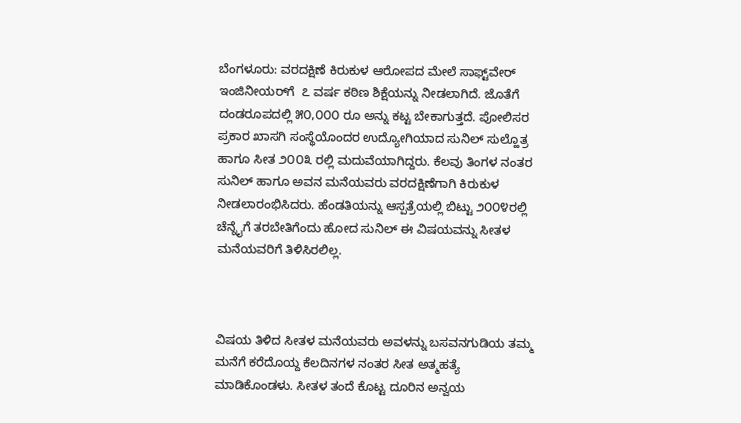ಬೆಂಗಳೂರು: ವರದಕ್ಷಿಣೆ ಕಿರುಕುಳ ಆರೋಪದ ಮೇಲೆ ಸಾಫ್ಟ್‌ವೇರ್ ಇಂಜಿನೀಯರ್‌ಗೆ  ೭ ವರ್ಷ ಕಠಿಣ ಶಿಕ್ಷೆಯನ್ನು ನೀಡಲಾಗಿದೆ. ಜೊತೆಗೆ ದಂಡರೂಪದಲ್ಲಿ ೫೦,೦೦೦ ರೂ ಅನ್ನು ಕಟ್ಟ ಬೇಕಾಗುತ್ತದೆ. ಪೋಲಿಸರ ಪ್ರಕಾರ ಖಾಸಗಿ ಸಂಸ್ಥೆಯೊಂದರ ಉದ್ಯೋಗಿಯಾದ ಸುನಿಲ್ ಸುಲ್ಹೊತ್ರ ಹಾಗೂ ಸೀತ ೨೦೦೩ ರಲ್ಲಿ ಮದುವೆಯಾಗಿದ್ದರು. ಕೆಲವು ತಿಂಗಳ ನಂತರ ಸುನಿಲ್ ಹಾಗೂ ಅವನ ಮನೆಯವರು ವರದಕ್ಷಿಣೆಗಾಗಿ ಕಿರುಕುಳ ನೀಡಲಾರಂಭಿಸಿದರು. ಹೆಂಡತಿಯನ್ನು ಆಸ್ಪತ್ರೆಯಲ್ಲಿ ಬಿಟ್ಟು ೨೦೦೪ರಲ್ಲಿ ಚೆನ್ನೈಗೆ ತರಬೇತಿಗೆಂದು ಹೋದ ಸುನಿಲ್ ಈ ವಿಷಯವನ್ನು ಸೀತಳ ಮನೆಯವರಿಗೆ ತಿಳಿಸಿರಲಿಲ್ಲ.



ವಿಷಯ ತಿಳಿದ ಸೀತಳ ಮನೆಯವರು ಅವಳನ್ನು ಬಸವನಗುಡಿಯ ತಮ್ಮ ಮನೆಗೆ ಕರೆದೊಯ್ದ ಕೆಲದಿನಗಳ ನಂತರ ಸೀತ ಅತ್ಮಹತ್ಯೆ ಮಾಡಿಕೊಂಡಳು. ಸೀತಳ ತಂದೆ ಕೊಟ್ಟ ದೂರಿನ ಅನ್ವಯ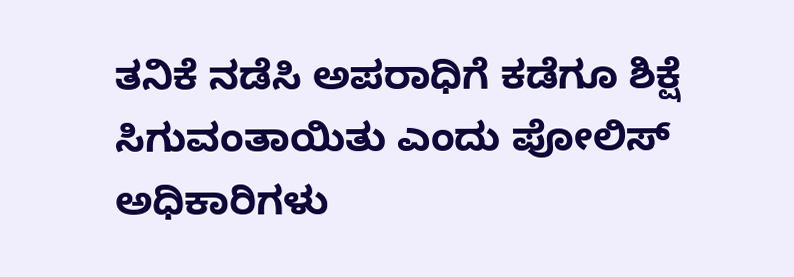ತನಿಕೆ ನಡೆಸಿ ಅಪರಾಧಿಗೆ ಕಡೆಗೂ ಶಿಕ್ಷೆ ಸಿಗುವಂತಾಯಿತು ಎಂದು ಪೋಲಿಸ್ ಅಧಿಕಾರಿಗಳು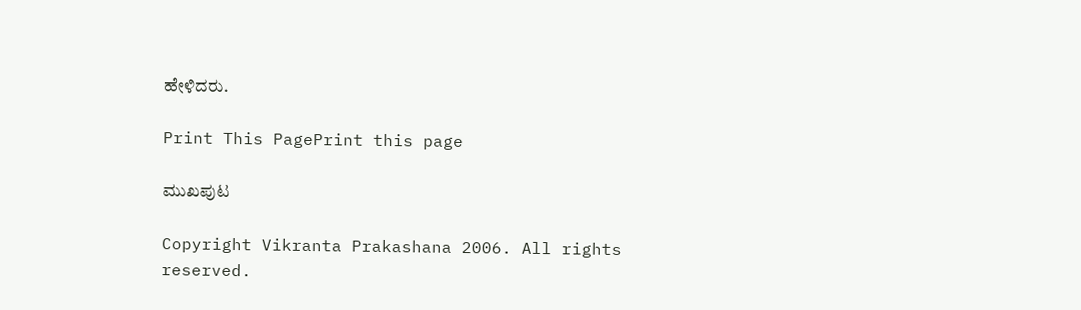ಹೇಳಿದರು.

Print This PagePrint this page

ಮುಖಪುಟ

Copyright Vikranta Prakashana 2006. All rights reserved.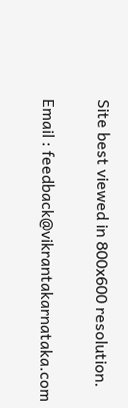Site best viewed in 800x600 resolution.

Email : feedback@vikrantakarnataka.com